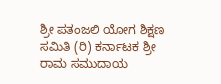ಶ್ರೀ ಪತಂಜಲಿ ಯೋಗ ಶಿಕ್ಷಣ ಸಮಿತಿ (ರಿ) ಕರ್ನಾಟಕ ಶ್ರೀ ರಾಮ ಸಮುದಾಯ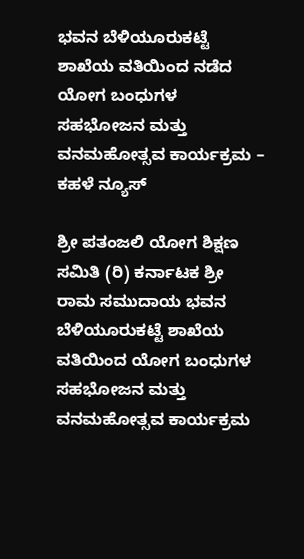ಭವನ ಬೆಳಿಯೂರುಕಟ್ಟೆ ಶಾಖೆಯ ವತಿಯಿಂದ ನಡೆದ ಯೋಗ ಬಂಧುಗಳ ಸಹಭೋಜನ ಮತ್ತು ವನಮಹೋತ್ಸವ ಕಾರ್ಯಕ್ರಮ – ಕಹಳೆ ನ್ಯೂಸ್

ಶ್ರೀ ಪತಂಜಲಿ ಯೋಗ ಶಿಕ್ಷಣ ಸಮಿತಿ (ರಿ) ಕರ್ನಾಟಕ ಶ್ರೀ ರಾಮ ಸಮುದಾಯ ಭವನ ಬೆಳಿಯೂರುಕಟ್ಟೆ ಶಾಖೆಯ ವತಿಯಿಂದ ಯೋಗ ಬಂಧುಗಳ ಸಹಭೋಜನ ಮತ್ತು ವನಮಹೋತ್ಸವ ಕಾರ್ಯಕ್ರಮ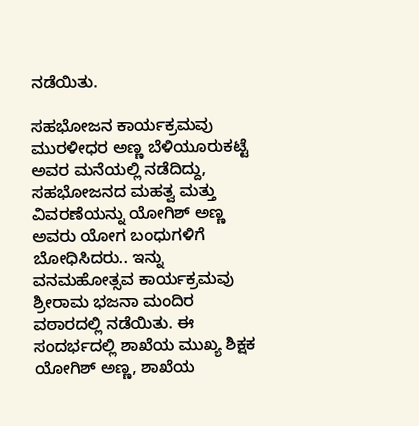ನಡೆಯಿತು.

ಸಹಭೋಜನ ಕಾರ್ಯಕ್ರಮವು ಮುರಳೀಧರ ಅಣ್ಣ ಬೆಳಿಯೂರುಕಟ್ಟೆ ಅವರ ಮನೆಯಲ್ಲಿ ನಡೆದಿದ್ದು, ಸಹಭೋಜನದ ಮಹತ್ವ ಮತ್ತು ವಿವರಣೆಯನ್ನು ಯೋಗಿಶ್ ಅಣ್ಣ ಅವರು ಯೋಗ ಬಂಧುಗಳಿಗೆ ಬೋಧಿಸಿದರು.. ಇನ್ನು ವನಮಹೋತ್ಸವ ಕಾರ್ಯಕ್ರಮವು ಶ್ರೀರಾಮ ಭಜನಾ ಮಂದಿರ ವಠಾರದಲ್ಲಿ ನಡೆಯಿತು. ಈ ಸಂದರ್ಭದಲ್ಲಿ ಶಾಖೆಯ ಮುಖ್ಯ ಶಿಕ್ಷಕ ಯೋಗಿಶ್ ಅಣ್ಣ, ಶಾಖೆಯ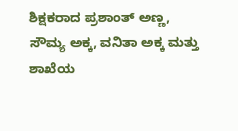ಶಿಕ್ಷಕರಾದ ಪ್ರಶಾಂತ್ ಅಣ್ಣ, ಸೌಮ್ಯ ಅಕ್ಕ, ವನಿತಾ ಅಕ್ಕ ಮತ್ತು ಶಾಖೆಯ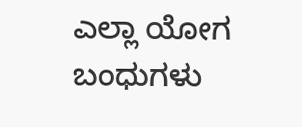ಎಲ್ಲಾ ಯೋಗ ಬಂಧುಗಳು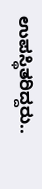ಉಪಸ್ಥಿತರಿದ್ದರು..